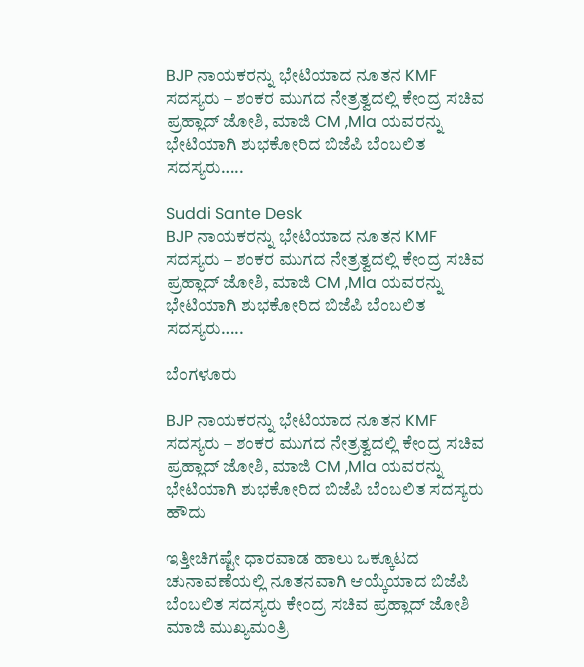BJP ನಾಯಕರನ್ನು ಭೇಟಿಯಾದ ನೂತನ KMF ಸದಸ್ಯರು – ಶಂಕರ ಮುಗದ ನೇತ್ರತ್ವದಲ್ಲಿ ಕೇಂದ್ರ ಸಚಿವ ಪ್ರಹ್ಲಾದ್ ಜೋಶಿ, ಮಾಜಿ CM ,Mla ಯವರನ್ನು ಭೇಟಿಯಾಗಿ ಶುಭಕೋರಿದ ಬಿಜೆಪಿ ಬೆಂಬಲಿತ ಸದಸ್ಯರು…..

Suddi Sante Desk
BJP ನಾಯಕರನ್ನು ಭೇಟಿಯಾದ ನೂತನ KMF ಸದಸ್ಯರು – ಶಂಕರ ಮುಗದ ನೇತ್ರತ್ವದಲ್ಲಿ ಕೇಂದ್ರ ಸಚಿವ ಪ್ರಹ್ಲಾದ್ ಜೋಶಿ, ಮಾಜಿ CM ,Mla ಯವರನ್ನು ಭೇಟಿಯಾಗಿ ಶುಭಕೋರಿದ ಬಿಜೆಪಿ ಬೆಂಬಲಿತ ಸದಸ್ಯರು…..

ಬೆಂಗಳೂರು

BJP ನಾಯಕರನ್ನು ಭೇಟಿಯಾದ ನೂತನ KMF ಸದಸ್ಯರು – ಶಂಕರ ಮುಗದ ನೇತ್ರತ್ವದಲ್ಲಿ ಕೇಂದ್ರ ಸಚಿವ ಪ್ರಹ್ಲಾದ್ ಜೋಶಿ, ಮಾಜಿ CM ,Mla ಯವರನ್ನು ಭೇಟಿಯಾಗಿ ಶುಭಕೋರಿದ ಬಿಜೆಪಿ ಬೆಂಬಲಿತ ಸದಸ್ಯರು ಹೌದು

ಇತ್ತೀಚಿಗಷ್ಟೇ ಧಾರವಾಡ ಹಾಲು ಒಕ್ಕೂಟದ ಚುನಾವಣೆಯಲ್ಲಿ ನೂತನವಾಗಿ ಆಯ್ಕೆಯಾದ ಬಿಜೆಪಿ ಬೆಂಬಲಿತ ಸದಸ್ಯರು ಕೇಂದ್ರ ಸಚಿವ ಪ್ರಹ್ಲಾದ್ ಜೋಶಿ ಮಾಜಿ ಮುಖ್ಯಮಂತ್ರಿ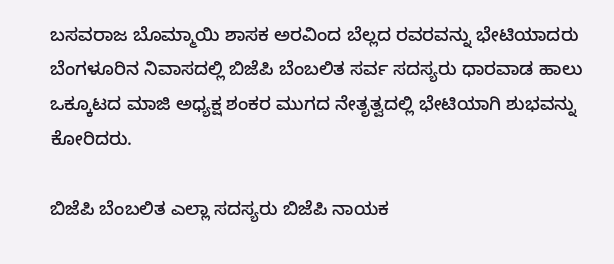ಬಸವರಾಜ ಬೊಮ್ಮಾಯಿ ಶಾಸಕ ಅರವಿಂದ ಬೆಲ್ಲದ ರವರವನ್ನು ಭೇಟಿಯಾದರು ಬೆಂಗಳೂರಿನ ನಿವಾಸದಲ್ಲಿ ಬಿಜೆಪಿ ಬೆಂಬಲಿತ ಸರ್ವ ಸದಸ್ಯರು ಧಾರವಾಡ ಹಾಲು ಒಕ್ಕೂಟದ ಮಾಜಿ ಅಧ್ಯಕ್ಷ ಶಂಕರ ಮುಗದ ನೇತೃತ್ವದಲ್ಲಿ ಭೇಟಿಯಾಗಿ ಶುಭವನ್ನು ಕೋರಿದರು.

ಬಿಜೆಪಿ ಬೆಂಬಲಿತ ಎಲ್ಲಾ ಸದಸ್ಯರು ಬಿಜೆಪಿ ನಾಯಕ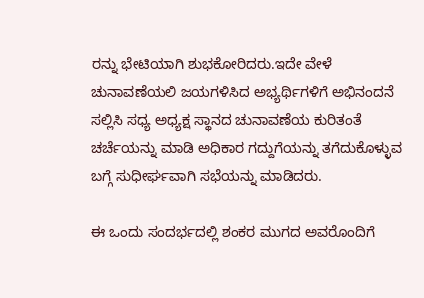ರನ್ನು ಭೇಟಿಯಾಗಿ ಶುಭಕೋರಿದರು.ಇದೇ ವೇಳೆ ಚುನಾವಣೆಯಲಿ ಜಯಗಳಿಸಿದ ಅಭ್ಯರ್ಥಿಗಳಿಗೆ ಅಭಿನಂದನೆ ಸಲ್ಲಿಸಿ ಸಧ್ಯ ಅಧ್ಯಕ್ಷ ಸ್ಥಾನದ ಚುನಾವಣೆಯ ಕುರಿತಂತೆ ಚರ್ಚೆಯನ್ನು ಮಾಡಿ ಅಧಿಕಾರ ಗದ್ದುಗೆಯನ್ನು ತಗೆದುಕೊಳ್ಳುವ ಬಗ್ಗೆ ಸುಧೀರ್ಘವಾಗಿ ಸಭೆಯನ್ನು ಮಾಡಿದರು.

ಈ ಒಂದು ಸಂದರ್ಭದಲ್ಲಿ ಶಂಕರ ಮುಗದ ಅವರೊಂದಿಗೆ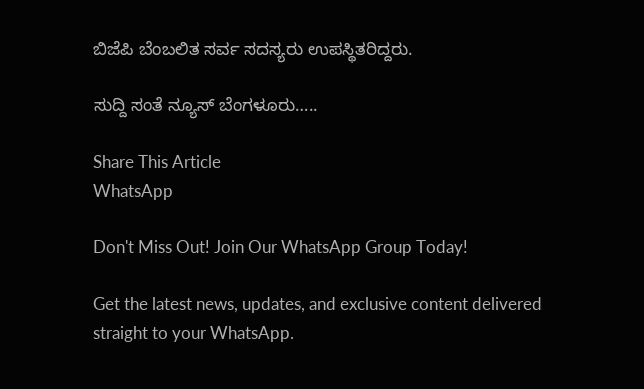ಬಿಜೆಪಿ ಬೆಂಬಲಿತ ಸರ್ವ ಸದಸ್ಯರು ಉಪಸ್ಥಿತರಿದ್ದರು.

ಸುದ್ದಿ ಸಂತೆ ನ್ಯೂಸ್ ಬೆಂಗಳೂರು…..

Share This Article
WhatsApp

Don't Miss Out! Join Our WhatsApp Group Today!

Get the latest news, updates, and exclusive content delivered straight to your WhatsApp.